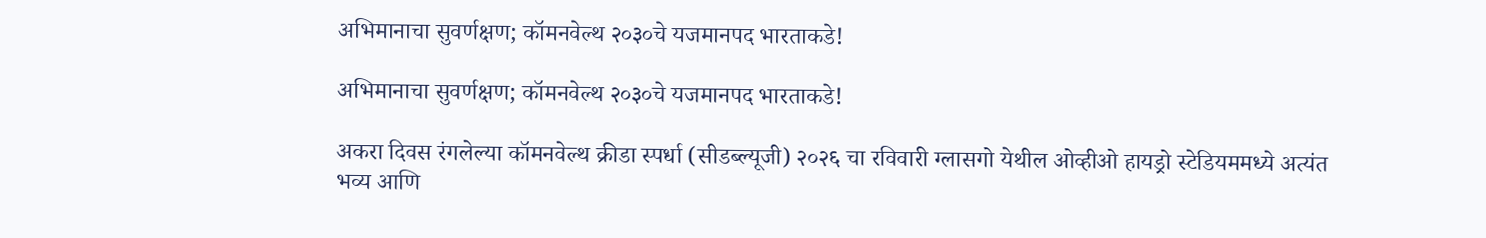अभिमानाचा सुवर्णक्षण; कॉमनवेल्थ २०३०चे यजमानपद भारताकडे!

अभिमानाचा सुवर्णक्षण; कॉमनवेल्थ २०३०चे यजमानपद भारताकडे!

अकरा दिवस रंगलेल्या कॉमनवेल्थ क्रीडा स्पर्धा (सीडब्ल्यूजी) २०२६ चा रविवारी ग्लासगो येथील ओव्हीओ हायड्रो स्टेडियममध्ये अत्यंत भव्य आणि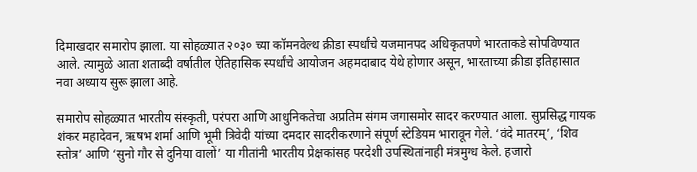दिमाखदार समारोप झाला. या सोहळ्यात २०३० च्या कॉमनवेल्थ क्रीडा स्पर्धांचे यजमानपद अधिकृतपणे भारताकडे सोपविण्यात आले. त्यामुळे आता शताब्दी वर्षातील ऐतिहासिक स्पर्धांचे आयोजन अहमदाबाद येथे होणार असून, भारताच्या क्रीडा इतिहासात नवा अध्याय सुरू झाला आहे.

समारोप सोहळ्यात भारतीय संस्कृती, परंपरा आणि आधुनिकतेचा अप्रतिम संगम जगासमोर सादर करण्यात आला. सुप्रसिद्ध गायक शंकर महादेवन, ऋषभ शर्मा आणि भूमी त्रिवेदी यांच्या दमदार सादरीकरणाने संपूर्ण स्टेडियम भारावून गेले. ‘वंदे मातरम्’, ‘शिव स्तोत्र’ आणि ‘सुनो गौर से दुनिया वालों’ या गीतांनी भारतीय प्रेक्षकांसह परदेशी उपस्थितांनाही मंत्रमुग्ध केले. हजारो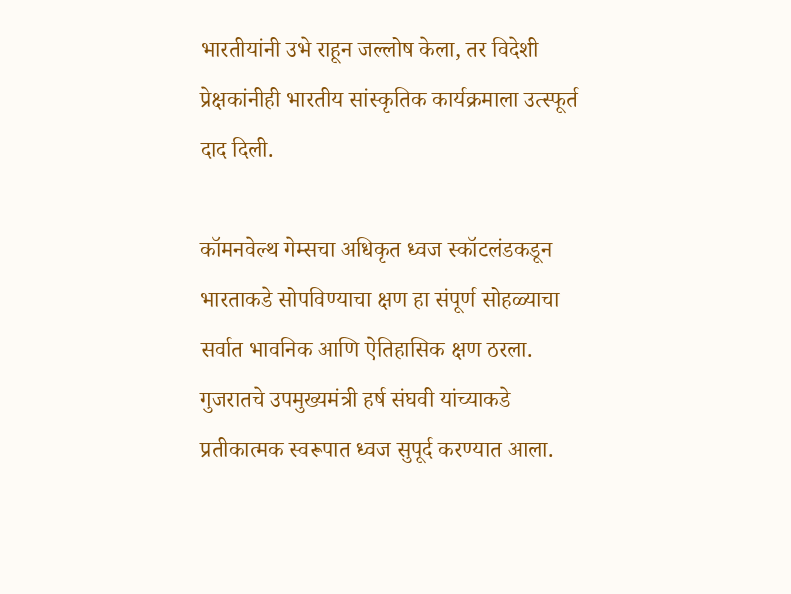भारतीयांनी उभे राहून जल्लोष केला, तर विदेशी प्रेक्षकांनीही भारतीय सांस्कृतिक कार्यक्रमाला उत्स्फूर्त दाद दिली.

कॉमनवेल्थ गेम्सचा अधिकृत ध्वज स्कॉटलंडकडून भारताकडे सोपविण्याचा क्षण हा संपूर्ण सोहळ्याचा सर्वात भावनिक आणि ऐतिहासिक क्षण ठरला. गुजरातचे उपमुख्यमंत्री हर्ष संघवी यांच्याकडे प्रतीकात्मक स्वरूपात ध्वज सुपूर्द करण्यात आला.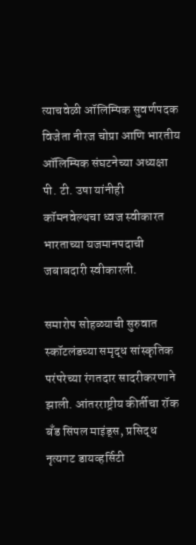त्याचवेळी ऑलिम्पिक सुवर्णपदक विजेता नीरज चोप्रा आणि भारतीय ऑलिम्पिक संघटनेच्या अध्यक्षा पी. टी. उषा यांनीही कॉमनवेल्थचा ध्वज स्वीकारत भारताच्या यजमानपदाची जबाबदारी स्वीकारली.

समारोप सोहळ्याची सुरुवात स्कॉटलंडच्या समृद्ध सांस्कृतिक परंपरेच्या रंगतदार सादरीकरणाने झाली. आंतरराष्ट्रीय कीर्तीचा रॉक बँड सिंपल माइंड्स, प्रसिद्ध नृत्यगट डायव्हर्सिटी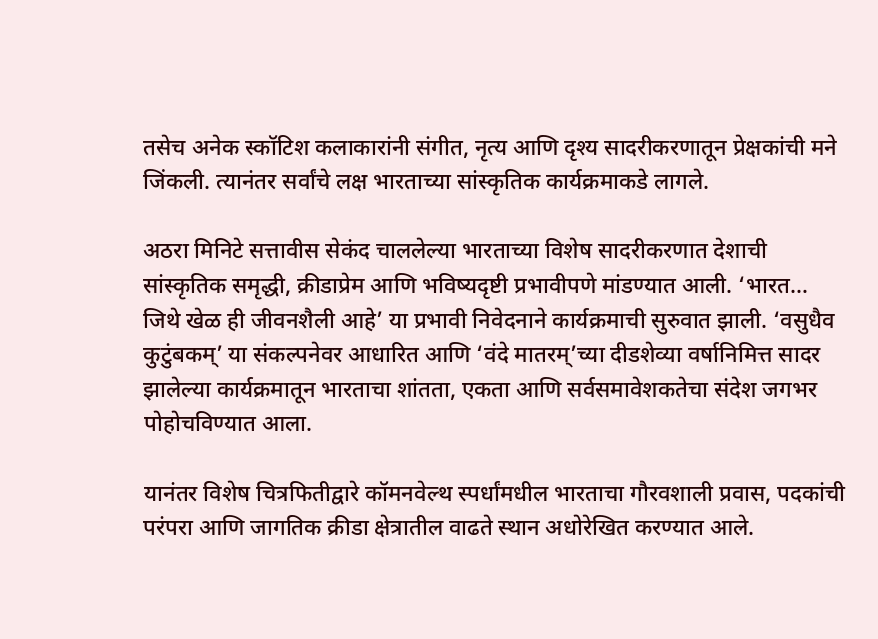तसेच अनेक स्कॉटिश कलाकारांनी संगीत, नृत्य आणि दृश्य सादरीकरणातून प्रेक्षकांची मने जिंकली. त्यानंतर सर्वांचे लक्ष भारताच्या सांस्कृतिक कार्यक्रमाकडे लागले.

अठरा मिनिटे सत्तावीस सेकंद चाललेल्या भारताच्या विशेष सादरीकरणात देशाची सांस्कृतिक समृद्धी, क्रीडाप्रेम आणि भविष्यदृष्टी प्रभावीपणे मांडण्यात आली. ‘भारत… जिथे खेळ ही जीवनशैली आहे’ या प्रभावी निवेदनाने कार्यक्रमाची सुरुवात झाली. ‘वसुधैव कुटुंबकम्’ या संकल्पनेवर आधारित आणि ‘वंदे मातरम्’च्या दीडशेव्या वर्षानिमित्त सादर झालेल्या कार्यक्रमातून भारताचा शांतता, एकता आणि सर्वसमावेशकतेचा संदेश जगभर पोहोचविण्यात आला.

यानंतर विशेष चित्रफितीद्वारे कॉमनवेल्थ स्पर्धांमधील भारताचा गौरवशाली प्रवास, पदकांची परंपरा आणि जागतिक क्रीडा क्षेत्रातील वाढते स्थान अधोरेखित करण्यात आले.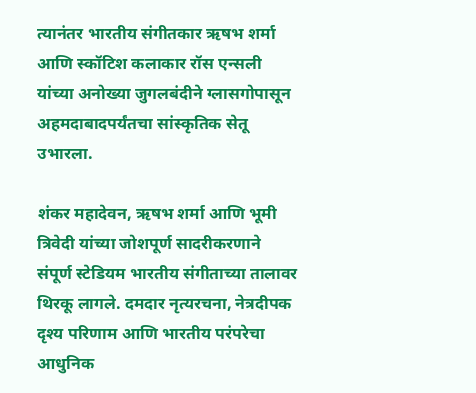त्यानंतर भारतीय संगीतकार ऋषभ शर्मा आणि स्कॉटिश कलाकार रॉस एन्सली यांच्या अनोख्या जुगलबंदीने ग्लासगोपासून अहमदाबादपर्यंतचा सांस्कृतिक सेतू उभारला.

शंकर महादेवन, ऋषभ शर्मा आणि भूमी त्रिवेदी यांच्या जोशपूर्ण सादरीकरणाने संपूर्ण स्टेडियम भारतीय संगीताच्या तालावर थिरकू लागले. दमदार नृत्यरचना, नेत्रदीपक दृश्य परिणाम आणि भारतीय परंपरेचा आधुनिक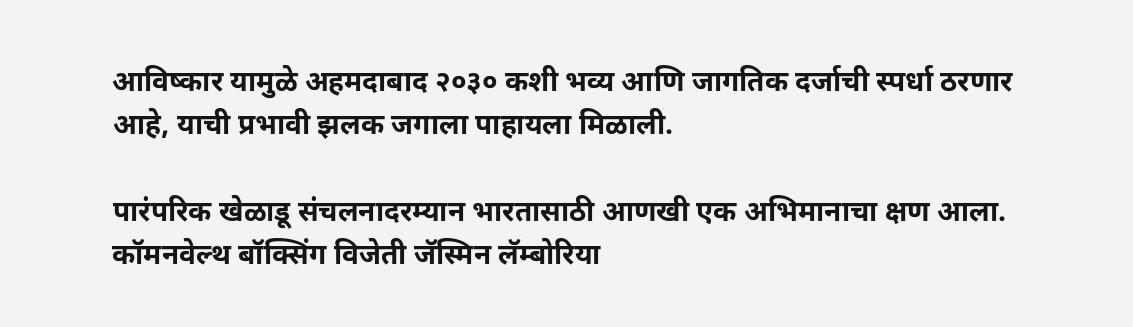आविष्कार यामुळे अहमदाबाद २०३० कशी भव्य आणि जागतिक दर्जाची स्पर्धा ठरणार आहे, याची प्रभावी झलक जगाला पाहायला मिळाली.

पारंपरिक खेळाडू संचलनादरम्यान भारतासाठी आणखी एक अभिमानाचा क्षण आला. कॉमनवेल्थ बॉक्सिंग विजेती जॅस्मिन लॅम्बोरिया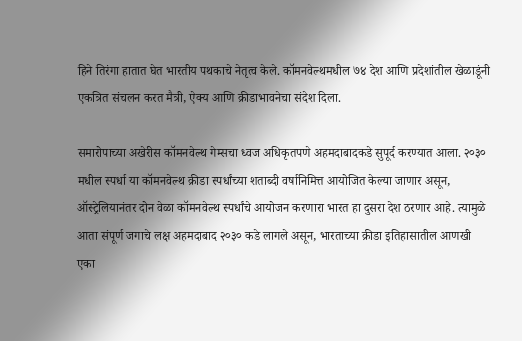हिने तिरंगा हातात घेत भारतीय पथकाचे नेतृत्व केले. कॉमनवेल्थमधील ७४ देश आणि प्रदेशांतील खेळाडूंनी एकत्रित संचलन करत मैत्री, ऐक्य आणि क्रीडाभावनेचा संदेश दिला.

समारोपाच्या अखेरीस कॉमनवेल्थ गेम्सचा ध्वज अधिकृतपणे अहमदाबादकडे सुपूर्द करण्यात आला. २०३० मधील स्पर्धा या कॉमनवेल्थ क्रीडा स्पर्धांच्या शताब्दी वर्षानिमित्त आयोजित केल्या जाणार असून, ऑस्ट्रेलियानंतर दोन वेळा कॉमनवेल्थ स्पर्धांचे आयोजन करणारा भारत हा दुसरा देश ठरणार आहे. त्यामुळे आता संपूर्ण जगाचे लक्ष अहमदाबाद २०३० कडे लागले असून, भारताच्या क्रीडा इतिहासातील आणखी एका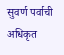सुवर्ण पर्वाची अधिकृत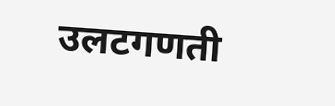उलटगणती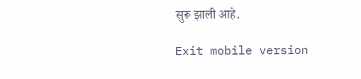सुरू झाली आहे.

Exit mobile version